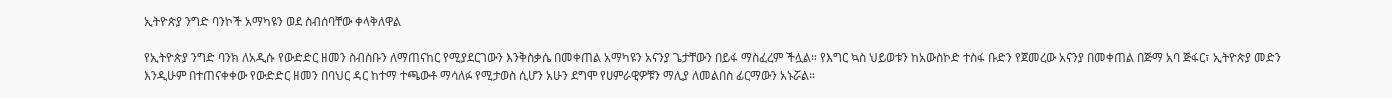ኢትዮጵያ ንግድ ባንኮች አማካዩን ወደ ስብሰባቸው ቀላቅለዋል

የኢትዮጵያ ንግድ ባንክ ለአዲሱ የውድድር ዘመን ስብስቡን ለማጠናከር የሚያደርገውን እንቅስቃሴ በመቀጠል አማካዩን አናንያ ጌታቸውን በይፋ ማስፈረም ችሏል። የእግር ኳስ ህይወቱን ከአውስኮድ ተስፋ ቡድን የጀመረው አናንያ በመቀጠል በጅማ አባ ጅፋር፣ ኢትዮጵያ መድን እንዲሁም በተጠናቀቀው የውድድር ዘመን በባህር ዳር ከተማ ተጫውቶ ማሳለፉ የሚታወስ ሲሆን አሁን ደግሞ የሀምራዊዎቹን ማሊያ ለመልበስ ፊርማውን አኑሯል።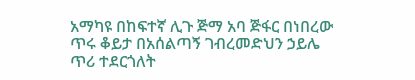አማካዩ በከፍተኛ ሊጉ ጅማ አባ ጅፋር በነበረው ጥሩ ቆይታ በአሰልጣኝ ገብረመድህን ኃይሌ ጥሪ ተደርጎለት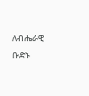ለብሔራዊ ቡድኑ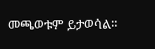መጫወቱም ይታወሳል።